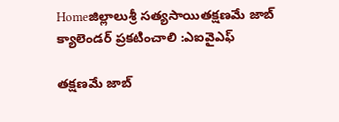Homeజిల్లాలుశ్రీ సత్యసాయితక్షణమే జాబ్ క్యాలెండర్ ప్రకటించాలి :ఎఐవైఎఫ్

తక్షణమే జాబ్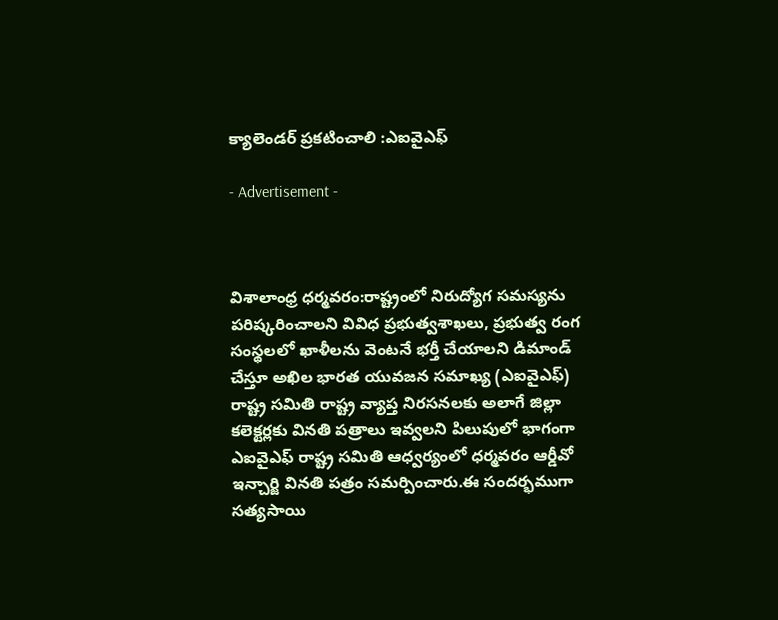క్యాలెండర్ ప్రకటించాలి :ఎఐవైఎఫ్

- Advertisement -



విశాలాంధ్ర ధర్మవరం:రాష్ట్రంలో నిరుద్యోగ సమస్యను పరిష్కరించాలని వివిధ ప్రభుత్వశాఖలు, ప్రభుత్వ రంగ సంస్థలలో ఖాళీలను వెంటనే భర్తీ చేయాలని డిమాండ్ చేస్తూ అఖిల భారత యువజన సమాఖ్య (ఎఐవైఎఫ్) రాష్ట్ర సమితి రాష్ట్ర వ్యాప్త నిరసనలకు అలాగే జిల్లా కలెక్టర్లకు వినతి పత్రాలు ఇవ్వలని పిలుపులో భాగంగా ఎఐవైఎఫ్ రాష్ట్ర సమితి ఆధ్వర్యంలో ధర్మవరం ఆర్డీవో ఇన్చార్జి వినతి పత్రం సమర్పించారు.ఈ సందర్భముగా సత్యసాయి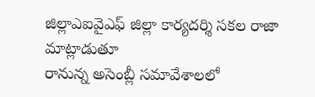జిల్లాఎఐవైఎఫ్ జిల్లా కార్యదర్శి సకల రాజా మాట్లాడుతూ
రానున్న అసెంబ్లీ సమావేశాలలో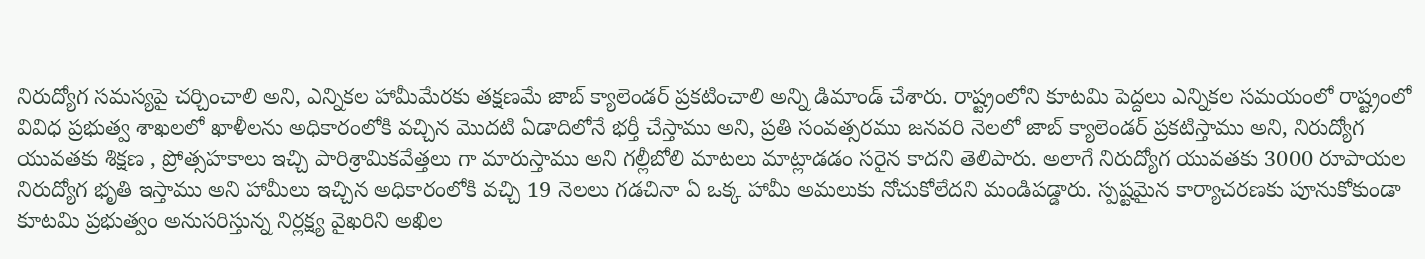నిరుద్యోగ సమస్యపై చర్చించాలి అని, ఎన్నికల హామీమేరకు తక్షణమే జాబ్ క్యాలెండర్ ప్రకటించాలి అన్ని డిమాండ్ చేశారు. రాష్ట్రంలోని కూటమి పెద్దలు ఎన్నికల సమయంలో రాష్ట్రంలో వివిధ ప్రభుత్వ శాఖలలో ఖాళీలను అధికారంలోకి వచ్చిన మొదటి ఏడాదిలోనే భర్తీ చేస్తాము అని, ప్రతి సంవత్సరము జనవరి నెలలో జాబ్ క్యాలెండర్ ప్రకటిస్తాము అని, నిరుద్యోగ యువతకు శిక్షణ , ప్రోత్సహకాలు ఇచ్చి పారిశ్రామికవేత్తలు గా మారుస్తాము అని గల్లీబోలి మాటలు మాట్లాడడం సరైన కాదని తెలిపారు. అలాగే నిరుద్యోగ యువతకు 3000 రూపాయల నిరుద్యోగ భృతి ఇస్తాము అని హామీలు ఇచ్చిన అధికారంలోకి వచ్చి 19 నెలలు గడచినా ఏ ఒక్క హామీ అమలుకు నోచుకోలేదని మండిపడ్డారు. స్పష్టమైన కార్యాచరణకు పూనుకోకుండా కూటమి ప్రభుత్వం అనుసరిస్తున్న నిర్లక్ష్య వైఖరిని అఖిల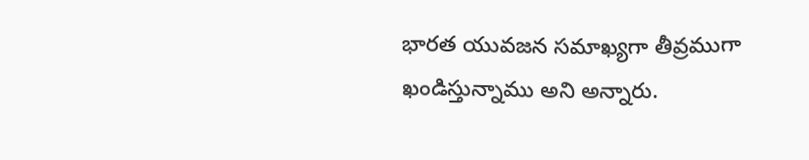భారత యువజన సమాఖ్యగా తీవ్రముగా ఖండిస్తున్నాము అని అన్నారు.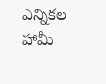ఎన్నికల హామీ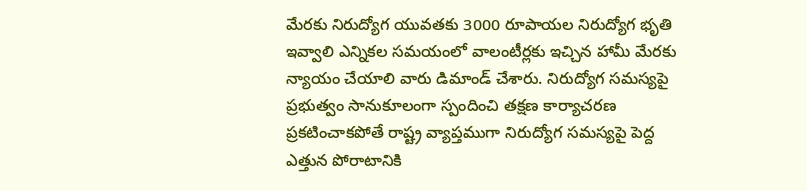మేరకు నిరుద్యోగ యువతకు 3000 రూపాయల నిరుద్యోగ భృతి ఇవ్వాలి ఎన్నికల సమయంలో వాలంటీర్లకు ఇచ్చిన హామీ మేరకు న్యాయం చేయాలి వారు డిమాండ్ చేశారు. నిరుద్యోగ సమస్యపై ప్రభుత్వం సానుకూలంగా స్పందించి తక్షణ కార్యాచరణ ప్రకటించాకపోతే రాష్ట్ర వ్యాప్తముగా నిరుద్యోగ సమస్యపై పెద్ద ఎత్తున పోరాటానికి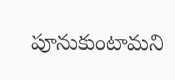పూనుకుంటామని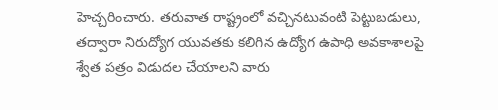హెచ్చరించారు. తరువాత రాష్ట్రంలో వచ్చినటువంటి పెట్టుబడులు, తద్వారా నిరుద్యోగ యువతకు కలిగిన ఉద్యోగ ఉపాధి అవకాశాలపై శ్వేత పత్రం విడుదల చేయాలని వారు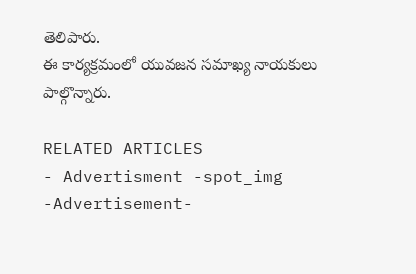తెలిపారు.
ఈ కార్యక్రమంలో యువజన సమాఖ్య నాయకులు పాల్గొన్నారు.

RELATED ARTICLES
- Advertisment -spot_img
-Advertisement-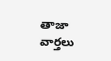తాజా వార్తలు